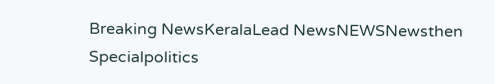Breaking NewsKeralaLead NewsNEWSNewsthen Specialpolitics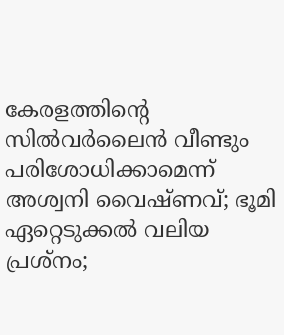കേരളത്തിന്റെ സില്‍വര്‍ലൈന്‍ വീണ്ടും പരിശോധിക്കാമെന്ന് അശ്വനി വൈഷ്ണവ്; ഭൂമി ഏറ്റെടുക്കല്‍ വലിയ പ്രശ്‌നം;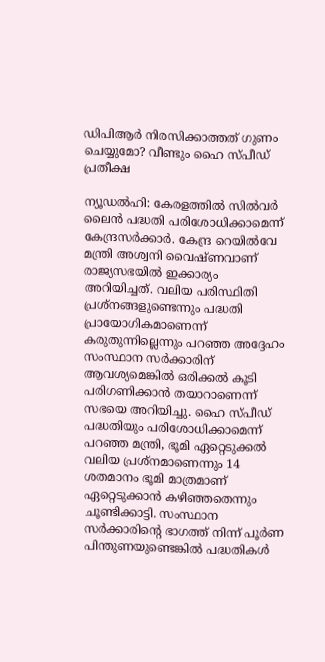ഡിപിആര്‍ നിരസിക്കാത്തത് ഗുണം ചെയ്യുമോ? വീണ്ടും ഹൈ സ്പീഡ് പ്രതീക്ഷ

ന്യൂഡല്‍ഹി: കേരളത്തില്‍ സില്‍വര്‍ ലൈന്‍ പദ്ധതി പരിശോധിക്കാമെന്ന് കേന്ദ്രസര്‍ക്കാര്‍. കേന്ദ്ര റെയില്‍വേ മന്ത്രി അശ്വനി വൈഷ്ണവാണ് രാജ്യസഭയില്‍ ഇക്കാര്യം അറിയിച്ചത്. വലിയ പരിസ്ഥിതി പ്രശ്‌നങ്ങളുണ്ടെന്നും പദ്ധതി പ്രായോഗികമാണെന്ന് കരുതുന്നില്ലെന്നും പറഞ്ഞ അദ്ദേഹം സംസ്ഥാന സര്‍ക്കാരിന് ആവശ്യമെങ്കില്‍ ഒരിക്കല്‍ കൂടി പരിഗണിക്കാന്‍ തയാറാണെന്ന് സഭയെ അറിയിച്ചു. ഹൈ സ്പീഡ് പദ്ധതിയും പരിശോധിക്കാമെന്ന് പറഞ്ഞ മന്ത്രി, ഭൂമി ഏറ്റെടുക്കല്‍ വലിയ പ്രശ്‌നമാണെന്നും 14 ശതമാനം ഭൂമി മാത്രമാണ് ഏറ്റെടുക്കാന്‍ കഴിഞ്ഞതെന്നും ചൂണ്ടിക്കാട്ടി. സംസ്ഥാന സര്‍ക്കാരിന്റെ ഭാഗത്ത് നിന്ന് പൂര്‍ണ പിന്തുണയുണ്ടെങ്കില്‍ പദ്ധതികള്‍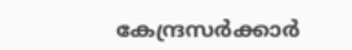കേന്ദ്രസര്‍ക്കാര്‍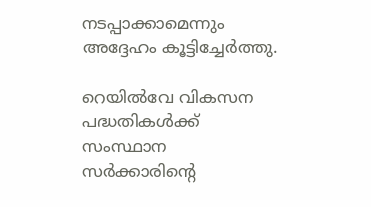നടപ്പാക്കാമെന്നും അദ്ദേഹം കൂട്ടിച്ചേര്‍ത്തു.

റെയില്‍വേ വികസന പദ്ധതികള്‍ക്ക് സംസ്ഥാന സര്‍ക്കാരിന്റെ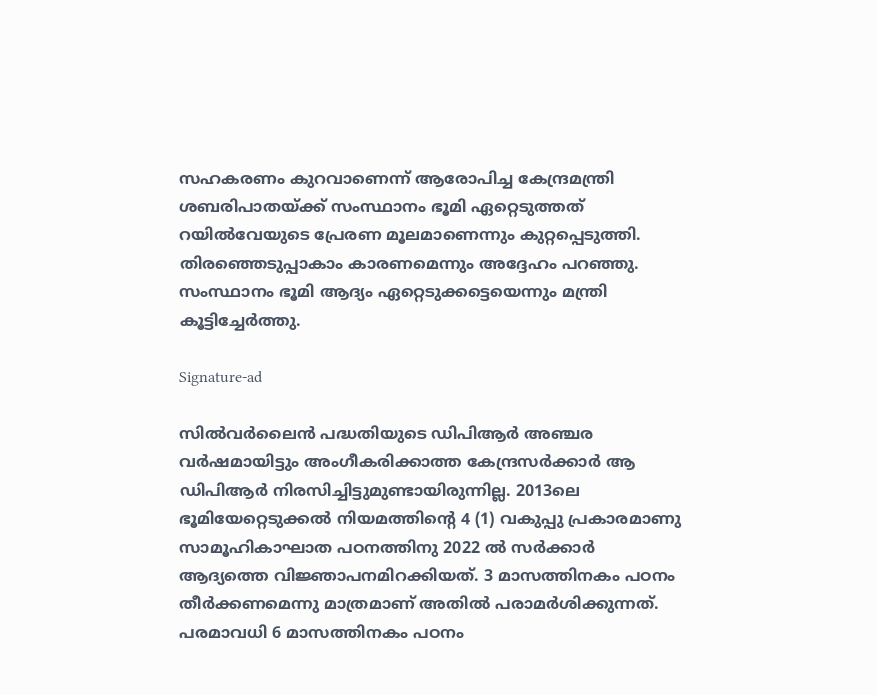സഹകരണം കുറവാണെന്ന് ആരോപിച്ച കേന്ദ്രമന്ത്രി ശബരിപാതയ്ക്ക് സംസ്ഥാനം ഭൂമി ഏറ്റെടുത്തത് റയില്‍വേയുടെ പ്രേരണ മൂലമാണെന്നും കുറ്റപ്പെടുത്തി. തിരഞ്ഞെടുപ്പാകാം കാരണമെന്നും അദ്ദേഹം പറഞ്ഞു. സംസ്ഥാനം ഭൂമി ആദ്യം ഏറ്റെടുക്കട്ടെയെന്നും മന്ത്രി കൂട്ടിച്ചേര്‍ത്തു.

Signature-ad

സില്‍വര്‍ലൈന്‍ പദ്ധതിയുടെ ഡിപിആര്‍ അഞ്ചര വര്‍ഷമായിട്ടും അംഗീകരിക്കാത്ത കേന്ദ്രസര്‍ക്കാര്‍ ആ ഡിപിആര്‍ നിരസിച്ചിട്ടുമുണ്ടായിരുന്നില്ല. 2013ലെ ഭൂമിയേറ്റെടുക്കല്‍ നിയമത്തിന്റെ 4 (1) വകുപ്പു പ്രകാരമാണു സാമൂഹികാഘാത പഠനത്തിനു 2022 ല്‍ സര്‍ക്കാര്‍ ആദ്യത്തെ വിജ്ഞാപനമിറക്കിയത്. 3 മാസത്തിനകം പഠനം തീര്‍ക്കണമെന്നു മാത്രമാണ് അതില്‍ പരാമര്‍ശിക്കുന്നത്. പരമാവധി 6 മാസത്തിനകം പഠനം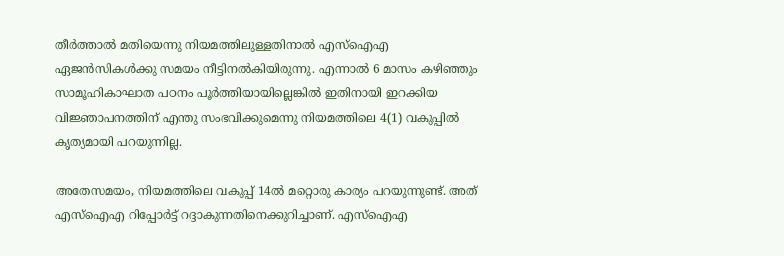തീര്‍ത്താല്‍ മതിയെന്നു നിയമത്തിലുള്ളതിനാല്‍ എസ്‌ഐഎ ഏജന്‍സികള്‍ക്കു സമയം നീട്ടിനല്‍കിയിരുന്നു. എന്നാല്‍ 6 മാസം കഴിഞ്ഞും സാമൂഹികാഘാത പഠനം പൂര്‍ത്തിയായില്ലെങ്കില്‍ ഇതിനായി ഇറക്കിയ വിജ്ഞാപനത്തിന് എന്തു സംഭവിക്കുമെന്നു നിയമത്തിലെ 4(1) വകുപ്പില്‍ കൃത്യമായി പറയുന്നില്ല.

അതേസമയം, നിയമത്തിലെ വകുപ്പ് 14ല്‍ മറ്റൊരു കാര്യം പറയുന്നുണ്ട്. അത് എസ്‌ഐഎ റിപ്പോര്‍ട്ട് റദ്ദാകുന്നതിനെക്കുറിച്ചാണ്. എസ്‌ഐഎ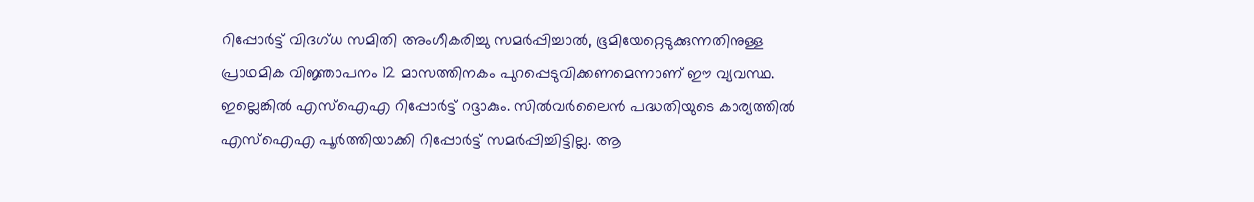റിപ്പോര്‍ട്ട് വിദഗ്ധ സമിതി അംഗീകരിച്ചു സമര്‍പ്പിച്ചാല്‍, ഭൂമിയേറ്റെടുക്കുന്നതിനുള്ള പ്രാഥമിക വിജ്ഞാപനം 12 മാസത്തിനകം പുറപ്പെടുവിക്കണമെന്നാണ് ഈ വ്യവസ്ഥ. ഇല്ലെങ്കില്‍ എസ്‌ഐഎ റിപ്പോര്‍ട്ട് റദ്ദാകും. സില്‍വര്‍ലൈന്‍ പദ്ധതിയുടെ കാര്യത്തില്‍ എസ്‌ഐഎ പൂര്‍ത്തിയാക്കി റിപ്പോര്‍ട്ട് സമര്‍പ്പിച്ചിട്ടില്ല. ആ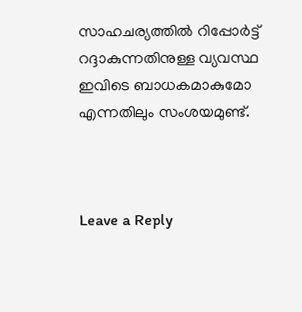സാഹചര്യത്തില്‍ റിപ്പോര്‍ട്ട് റദ്ദാകുന്നതിനുള്ള വ്യവസ്ഥ ഇവിടെ ബാധകമാകുമോ എന്നതിലും സംശയമുണ്ട്.



Leave a Reply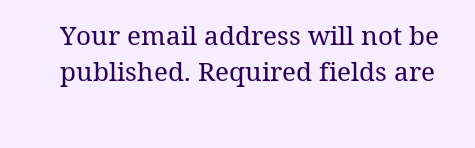Your email address will not be published. Required fields are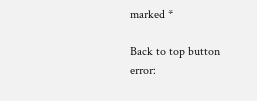marked *

Back to top button
error: